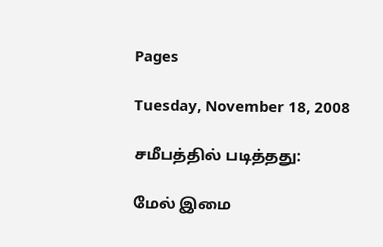Pages

Tuesday, November 18, 2008

சமீபத்தில் படித்தது:

மேல் இமை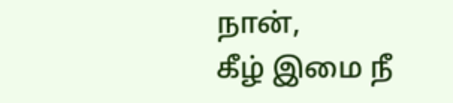நான்,
கீழ் இமை நீ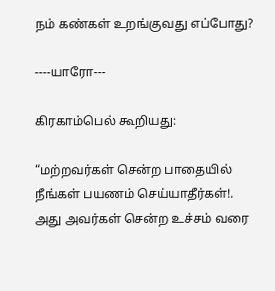நம் கண்கள் உறங்குவது எப்போது?

----யாரோ---

கிரகாம்பெல் கூறியது:

“மற்றவர்கள் சென்ற பாதையில் நீங்கள் பயணம் செய்யாதீர்கள்!.
அது அவர்கள் சென்ற உச்சம் வரை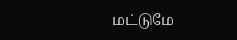மட்டுமே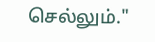செல்லும்."